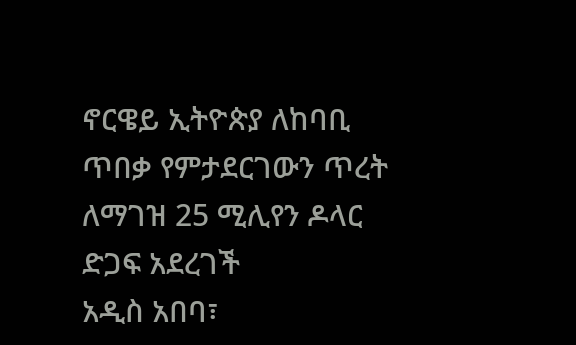ኖርዌይ ኢትዮጵያ ለከባቢ ጥበቃ የምታደርገውን ጥረት ለማገዝ 25 ሚሊየን ዶላር ድጋፍ አደረገች
አዲስ አበባ፣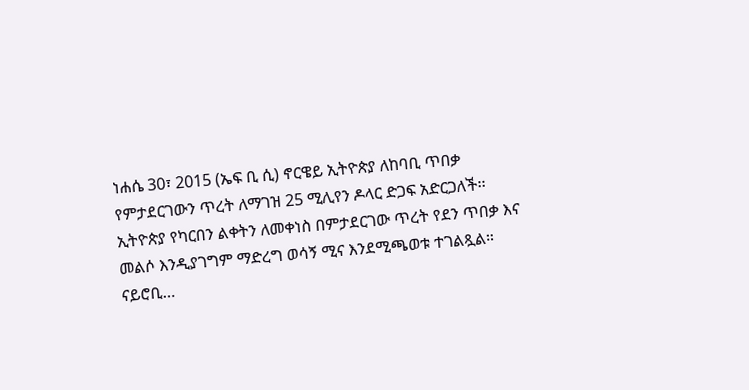ነሐሴ 30፣ 2015 (ኤፍ ቢ ሲ) ኖርዌይ ኢትዮጵያ ለከባቢ ጥበቃ የምታደርገውን ጥረት ለማገዝ 25 ሚሊየን ዶላር ድጋፍ አድርጋለች፡፡
ኢትዮጵያ የካርበን ልቀትን ለመቀነስ በምታደርገው ጥረት የደን ጥበቃ እና መልሶ እንዲያገግም ማድረግ ወሳኝ ሚና እንደሚጫወቱ ተገልጿል።
ናይሮቢ…